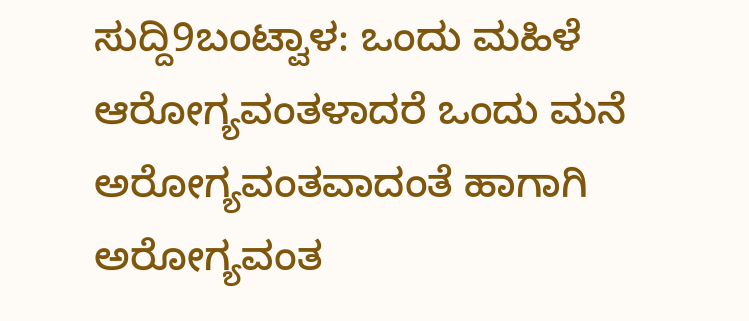ಸುದ್ದಿ9ಬಂಟ್ವಾಳ: ಒಂದು ಮಹಿಳೆ ಆರೋಗ್ಯವಂತಳಾದರೆ ಒಂದು ಮನೆ ಅರೋಗ್ಯವಂತವಾದಂತೆ ಹಾಗಾಗಿ ಅರೋಗ್ಯವಂತ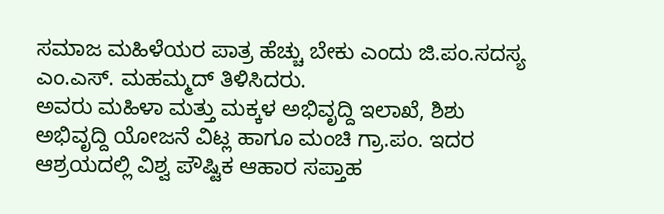ಸಮಾಜ ಮಹಿಳೆಯರ ಪಾತ್ರ ಹೆಚ್ಚು ಬೇಕು ಎಂದು ಜಿ.ಪಂ.ಸದಸ್ಯ ಎಂ.ಎಸ್. ಮಹಮ್ಮದ್ ತಿಳಿಸಿದರು.
ಅವರು ಮಹಿಳಾ ಮತ್ತು ಮಕ್ಕಳ ಅಭಿವೃದ್ದಿ ಇಲಾಖೆ, ಶಿಶು ಅಭಿವೃದ್ದಿ ಯೋಜನೆ ವಿಟ್ಲ ಹಾಗೂ ಮಂಚಿ ಗ್ರಾ.ಪಂ. ಇದರ ಆಶ್ರಯದಲ್ಲಿ ವಿಶ್ವ ಪೌಷ್ಟಿಕ ಆಹಾರ ಸಪ್ತಾಹ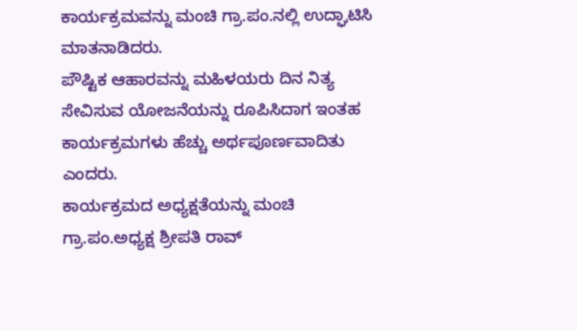ಕಾರ್ಯಕ್ರಮವನ್ನು ಮಂಚಿ ಗ್ರಾ.ಪಂ.ನಲ್ಲಿ ಉದ್ಘಾಟಿಸಿ ಮಾತನಾಡಿದರು.
ಪೌಷ್ಟಿಕ ಆಹಾರವನ್ನು ಮಹಿಳಯರು ದಿನ ನಿತ್ಯ ಸೇವಿಸುವ ಯೋಜನೆಯನ್ನು ರೂಪಿಸಿದಾಗ ಇಂತಹ ಕಾರ್ಯಕ್ರಮಗಳು ಹೆಚ್ಚು ಅರ್ಥಪೂರ್ಣವಾದಿತು ಎಂದರು.
ಕಾರ್ಯಕ್ರಮದ ಅಧ್ಯಕ್ಷತೆಯನ್ನು ಮಂಚಿ ಗ್ರಾ.ಪಂ.ಅಧ್ಯಕ್ಷ ಶ್ರೀಪತಿ ರಾವ್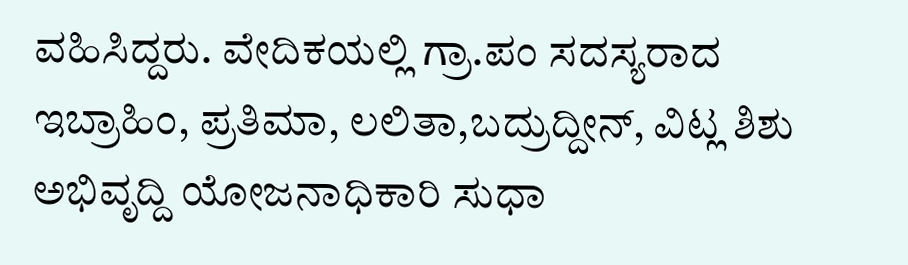ವಹಿಸಿದ್ದರು. ವೇದಿಕಯಲ್ಲಿ ಗ್ರಾ.ಪಂ ಸದಸ್ಯರಾದ ಇಬ್ರಾಹಿಂ, ಪ್ರತಿಮಾ, ಲಲಿತಾ,ಬದ್ರುದ್ದೀನ್, ವಿಟ್ಲ ಶಿಶು ಅಭಿವೃದ್ದಿ ಯೋಜನಾಧಿಕಾರಿ ಸುಧಾ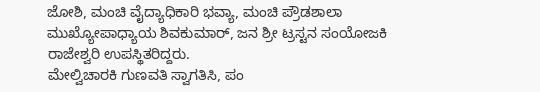ಜೋಶಿ, ಮಂಚಿ ವೈದ್ಯಾಧಿಕಾರಿ ಭವ್ಯಾ, ಮಂಚಿ ಪ್ರೌಡಶಾಲಾ ಮುಖ್ಯೋಪಾಧ್ಯಾಯ ಶಿವಕುಮಾರ್, ಜನ ಶ್ರೀ ಟ್ರಸ್ಟನ ಸಂಯೋಜಕಿ ರಾಜೇಶ್ವರಿ ಉಪಸ್ಥಿತರಿದ್ದರು.
ಮೇಲ್ವಿಚಾರಕಿ ಗುಣವತಿ ಸ್ವಾಗತಿಸಿ, ಪಂ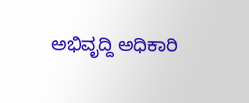ಅಭಿವೃದ್ದಿ ಅಧಿಕಾರಿ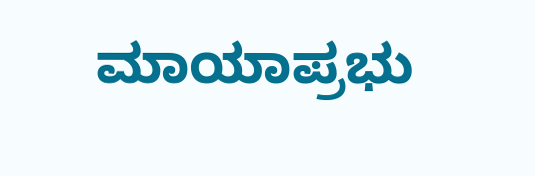ಮಾಯಾಪ್ರಭು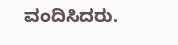ವಂದಿಸಿದರು.